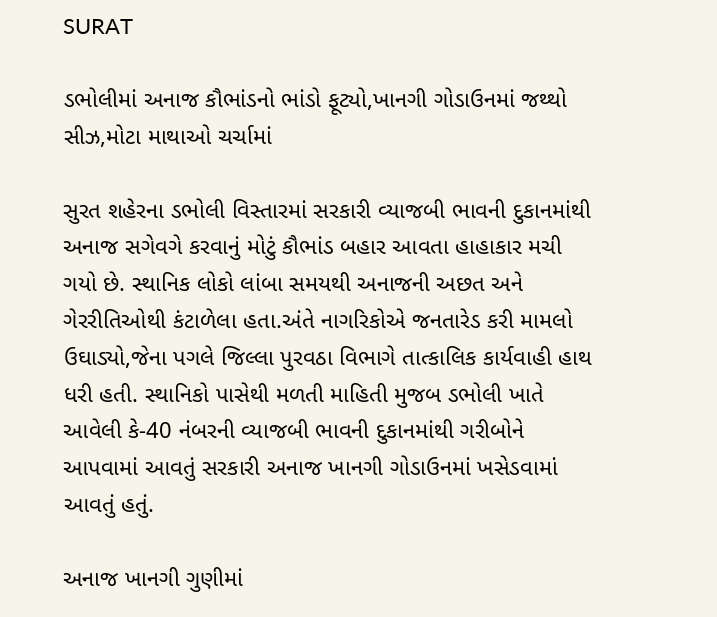SURAT

ડભોલીમાં અનાજ કૌભાંડનો ભાંડો ફૂટ્યો,ખાનગી ગોડાઉનમાં જથ્થો સીઝ,મોટા માથાઓ ચર્ચામાં

સુરત શહેરના ડભોલી વિસ્તારમાં સરકારી વ્યાજબી ભાવની દુકાનમાંથી અનાજ સગેવગે કરવાનું મોટું કૌભાંડ બહાર આવતા હાહાકાર મચી ગયો છે. સ્થાનિક લોકો લાંબા સમયથી અનાજની અછત અને ગેરરીતિઓથી કંટાળેલા હતા.અંતે નાગરિકોએ જનતારેડ કરી મામલો ઉઘાડ્યો,જેના પગલે જિલ્લા પુરવઠા વિભાગે તાત્કાલિક કાર્યવાહી હાથ ધરી હતી. સ્થાનિકો પાસેથી મળતી માહિતી મુજબ ડભોલી ખાતે આવેલી કે-40 નંબરની વ્યાજબી ભાવની દુકાનમાંથી ગરીબોને આપવામાં આવતું સરકારી અનાજ ખાનગી ગોડાઉનમાં ખસેડવામાં આવતું હતું.

અનાજ ખાનગી ગુણીમાં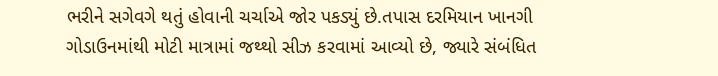ભરીને સગેવગે થતું હોવાની ચર્ચાએ જોર પકડ્યું છે.તપાસ દરમિયાન ખાનગી ગોડાઉનમાંથી મોટી માત્રામાં જથ્થો સીઝ કરવામાં આવ્યો છે, જ્યારે સંબંધિત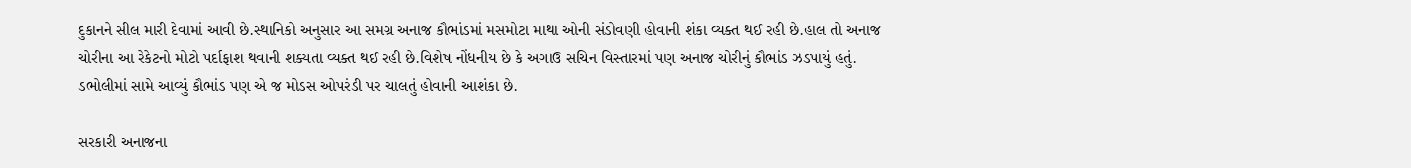દુકાનને સીલ મારી દેવામાં આવી છે.સ્થાનિકો અનુસાર આ સમગ્ર અનાજ કૌભાંડમાં મસમોટા માથા ઓની સંડોવણી હોવાની શંકા વ્યક્ત થઈ રહી છે.હાલ તો અનાજ ચોરીના આ રેકેટનો મોટો પર્દાફાશ થવાની શક્યતા વ્યક્ત થઈ રહી છે.વિશેષ નોંધનીય છે કે અગાઉ સચિન વિસ્તારમાં પણ અનાજ ચોરીનું કૌભાંડ ઝડપાયું હતું. ડભોલીમાં સામે આવ્યું કૌભાંડ પણ એ જ મોડસ ઓપરંડી પર ચાલતું હોવાની આશંકા છે.

સરકારી અનાજના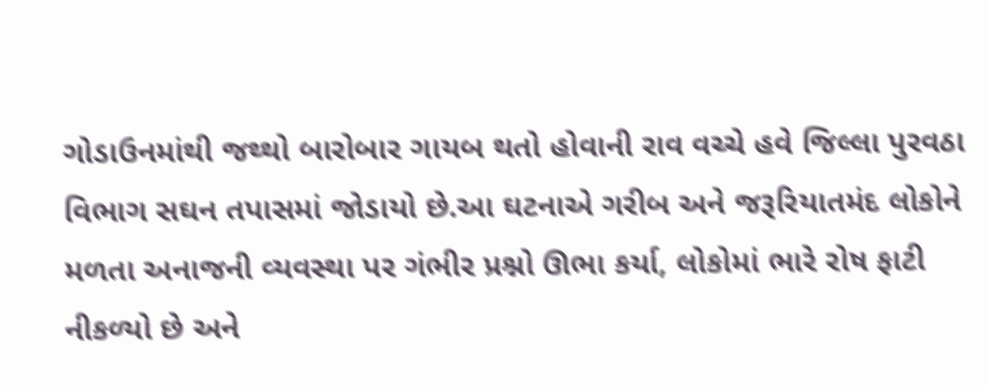ગોડાઉનમાંથી જથ્થો બારોબાર ગાયબ થતો હોવાની રાવ વચ્ચે હવે જિલ્લા પુરવઠા વિભાગ સઘન તપાસમાં જોડાયો છે.આ ઘટનાએ ગરીબ અને જરૂરિયાતમંદ લોકોને મળતા અનાજની વ્યવસ્થા પર ગંભીર પ્રશ્નો ઊભા કર્યા, લોકોમાં ભારે રોષ ફાટી નીકળ્યો છે અને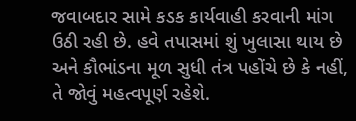જવાબદાર સામે કડક કાર્યવાહી કરવાની માંગ ઉઠી રહી છે. હવે તપાસમાં શું ખુલાસા થાય છે અને કૌભાંડના મૂળ સુધી તંત્ર પહોંચે છે કે નહીં, તે જોવું મહત્વપૂર્ણ રહેશે.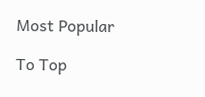Most Popular

To Top